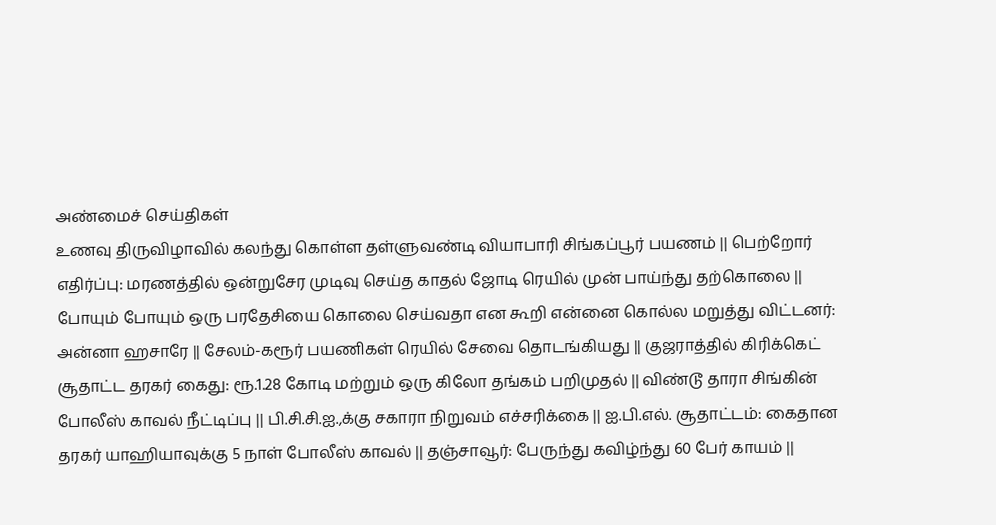அண்மைச் செய்திகள்
உணவு திருவிழாவில் கலந்து கொள்ள தள்ளுவண்டி வியாபாரி சிங்கப்பூர் பயணம் || பெற்றோர் எதிர்ப்பு: மரணத்தில் ஒன்றுசேர முடிவு செய்த காதல் ஜோடி ரெயில் முன் பாய்ந்து தற்கொலை || போயும் போயும் ஒரு பரதேசியை கொலை செய்வதா என கூறி என்னை கொல்ல மறுத்து விட்டனர்: அன்னா ஹசாரே || சேலம்-கரூர் பயணிகள் ரெயில் சேவை தொடங்கியது || குஜராத்தில் கிரிக்கெட் சூதாட்ட தரகர் கைது: ரூ.1.28 கோடி மற்றும் ஒரு கிலோ தங்கம் பறிமுதல் || விண்டூ தாரா சிங்கின் போலீஸ் காவல் நீட்டிப்பு || பி.சி.சி.ஐ.,க்கு சகாரா நிறுவம் எச்சரிக்கை || ஐ.பி.எல். சூதாட்டம்: கைதான தரகர் யாஹியாவுக்கு 5 நாள் போலீஸ் காவல் || தஞ்சாவூர்: பேருந்து கவிழ்ந்து 60 பேர் காயம் ||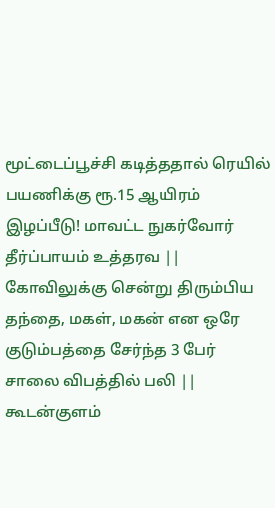மூட்டைப்பூச்சி கடித்ததால் ரெயில் பயணிக்கு ரூ.15 ஆயிரம் இழப்பீடு! மாவட்ட நுகர்வோர் தீர்ப்பாயம் உத்தரவ || கோவிலுக்கு சென்று திரும்பிய தந்தை, மகள், மகன் என ஒரே குடும்பத்தை சேர்ந்த 3 பேர் சாலை விபத்தில் பலி || கூடன்குளம்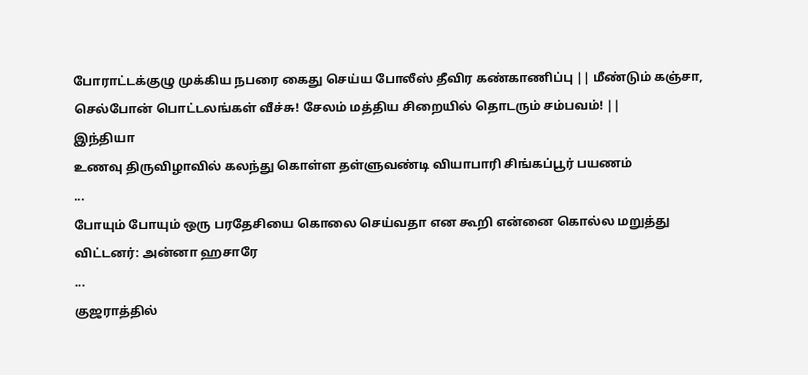போராட்டக்குழு முக்கிய நபரை கைது செய்ய போலீஸ் தீவிர கண்காணிப்பு || மீண்டும் கஞ்சா, செல்போன் பொட்டலங்கள் வீச்சு! சேலம் மத்திய சிறையில் தொடரும் சம்பவம்! ||
இந்தியா
உணவு திருவிழாவில் கலந்து கொள்ள தள்ளுவண்டி வியாபாரி சிங்கப்பூர் பயணம்
...
போயும் போயும் ஒரு பரதேசியை கொலை செய்வதா என கூறி என்னை கொல்ல மறுத்து விட்டனர்: அன்னா ஹசாரே
...
குஜராத்தில்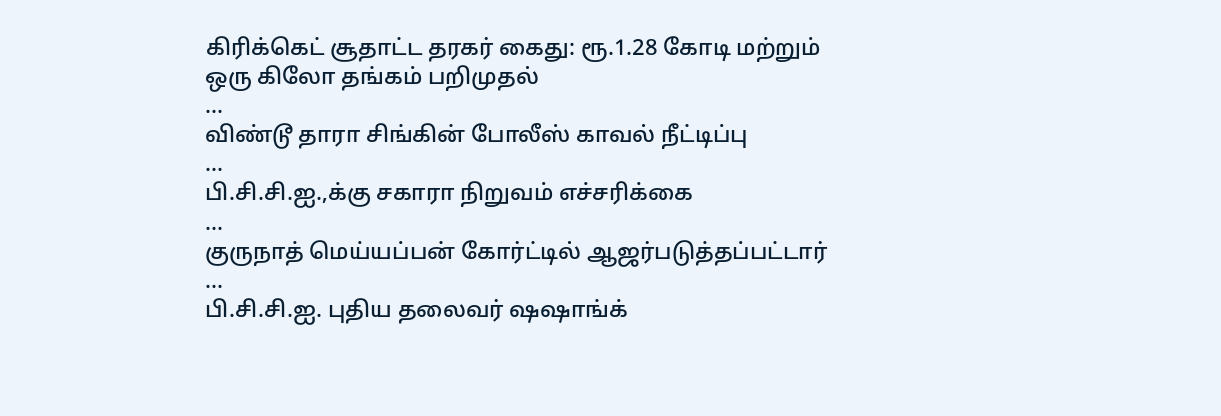கிரிக்கெட் சூதாட்ட தரகர் கைது: ரூ.1.28 கோடி மற்றும் ஒரு கிலோ தங்கம் பறிமுதல்
...
விண்டூ தாரா சிங்கின் போலீஸ் காவல் நீட்டிப்பு
...
பி.சி.சி.ஐ.,க்கு சகாரா நிறுவம் எச்சரிக்கை
...
குருநாத் மெய்யப்பன் கோர்ட்டில் ஆஜர்படுத்தப்பட்டார்
...
பி.சி.சி.ஐ. புதிய தலைவர் ஷஷாங்க்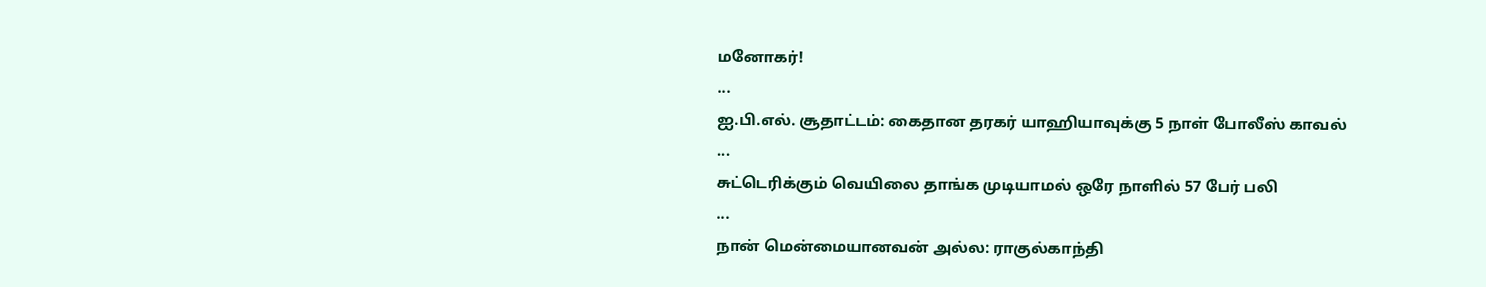மனோகர்!
...
ஐ.பி.எல். சூதாட்டம்: கைதான தரகர் யாஹியாவுக்கு 5 நாள் போலீஸ் காவல்
...
சுட்டெரிக்கும் வெயிலை தாங்க முடியாமல் ஒரே நாளில் 57 பேர் பலி
...
நான் மென்மையானவன் அல்ல: ராகுல்காந்தி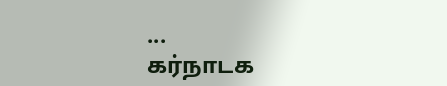...
கர்நாடக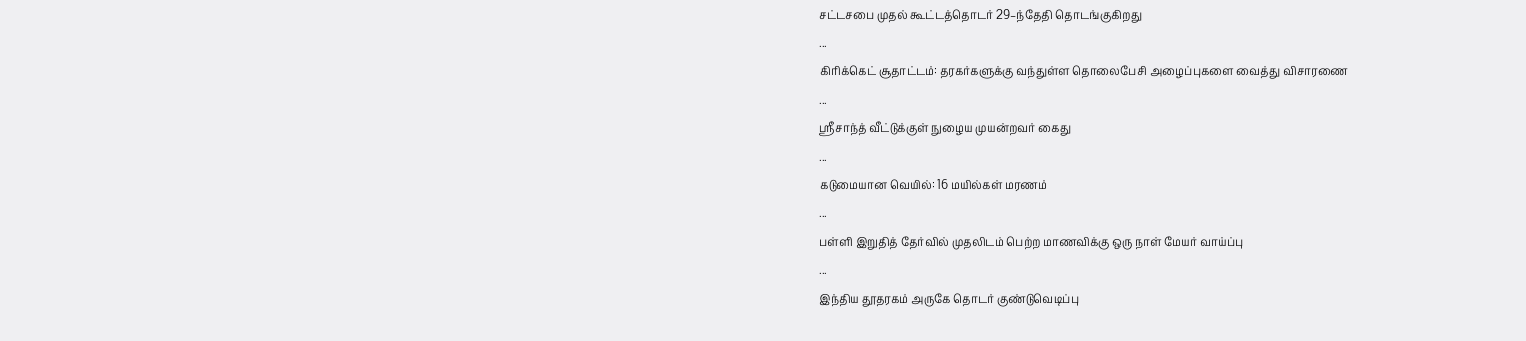சட்டசபை முதல் கூட்டத்தொடர் 29–ந்தேதி தொடங்குகிறது
...
கிரிக்கெட் சூதாட்டம்: தரகர்களுக்கு வந்துள்ள தொலைபேசி அழைப்புகளை வைத்து விசாரணை
...
ஸ்ரீசாந்த் வீட்டுக்குள் நுழைய முயன்றவர் கைது
...
கடுமையான வெயில்: 16 மயில்கள் மரணம்
...
பள்ளி இறுதித் தேர்வில் முதலிடம் பெற்ற மாணவிக்கு ஒரு நாள் மேயர் வாய்ப்பு
...
இந்திய தூதரகம் அருகே தொடர் குண்டுவெடிப்பு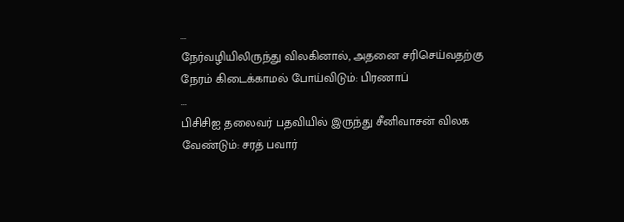...
நேர்வழியிலிருந்து விலகினால், அதனை சரிசெய்வதற்கு நேரம் கிடைக்காமல் போய்விடும்: பிரணாப்
...
பிசிசிஐ தலைவர் பதவியில் இருந்து சீனிவாசன் விலக வேண்டும்: சரத் பவார்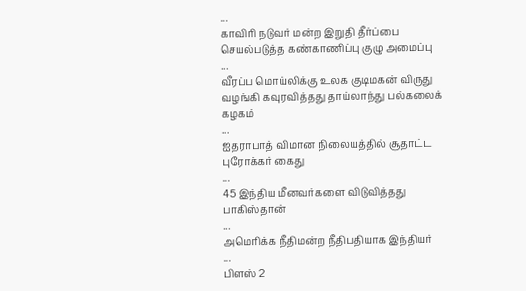...
காவிரி நடுவர் மன்ற இறுதி தீர்ப்பை செயல்படுத்த கண்காணிப்பு குழு அமைப்பு
...
வீரப்ப மொய்லிக்கு உலக குடிமகன் விருது வழங்கி கவுரவித்தது தாய்லாந்து பல்கலைக் கழகம்
...
ஐதராபாத் விமான நிலையத்தில் சூதாட்ட புரோக்கர் கைது
...
45 இந்திய மீனவர்களை விடுவித்தது பாகிஸ்தான்
...
அமெரிக்க நீதிமன்ற நீதிபதியாக இந்தியர்
...
பிளஸ் 2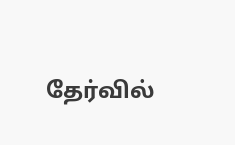தேர்வில்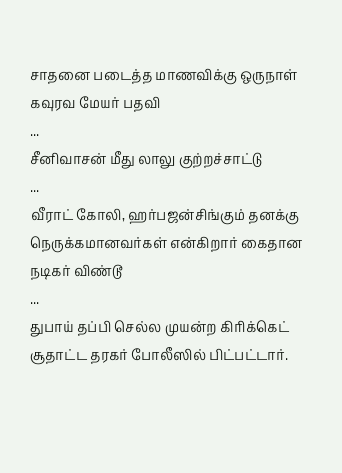சாதனை படைத்த மாணவிக்கு ஒருநாள் கவுரவ மேயர் பதவி
...
சீனிவாசன் மீது லாலு குற்றச்சாட்டு
...
வீராட் கோலி, ஹர்பஜன்சிங்கும் தனக்கு நெருக்கமானவர்கள் என்கிறார் கைதான நடிகர் விண்டூ
...
துபாய் தப்பி செல்ல முயன்ற கிரிக்கெட் சூதாட்ட தரகர் போலீஸில் பிட்பட்டார்.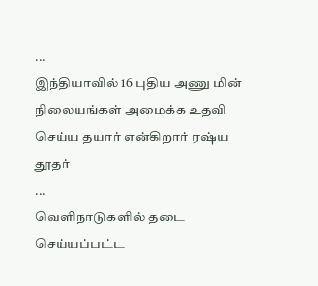...
இந்தியாவில் 16 புதிய அணு மின் நிலையங்கள் அமைக்க உதவி செய்ய தயார் என்கிறார் ரஷ்ய தூதர்
...
வெளிநாடுகளில் தடை செய்யப்பட்ட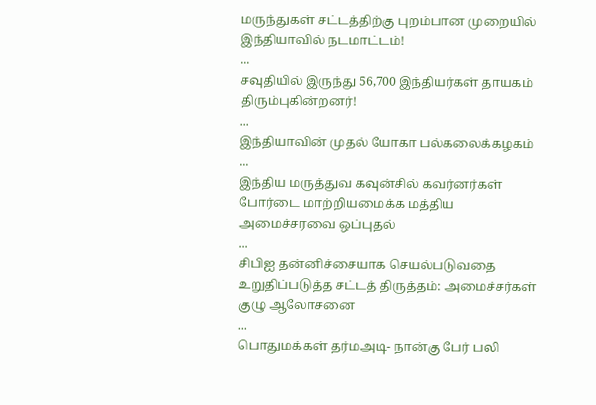மருந்துகள் சட்டத்திற்கு புறம்பான முறையில் இந்தியாவில் நடமாட்டம்!
...
சவுதியில் இருந்து 56,700 இந்தியர்கள் தாயகம் திரும்புகின்றனர்!
...
இந்தியாவின் முதல் யோகா பல்கலைக்கழகம்
...
இந்திய மருத்துவ கவுன்சில் கவர்னர்கள் போர்டை மாற்றியமைக்க மத்திய அமைச்சரவை ஒப்புதல்
...
சிபிஐ தன்னிச்சையாக செயல்படுவதை உறுதிப்படுத்த சட்டத் திருத்தம்: அமைச்சர்கள் குழு ஆலோசனை
...
பொதுமக்கள் தர்மஅடி- நான்கு பேர் பலி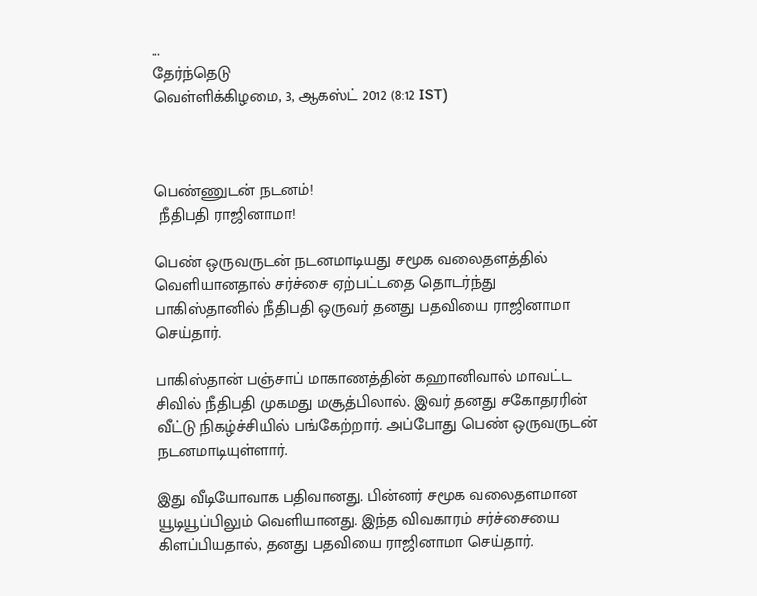...
தேர்ந்தெடு
வெள்ளிக்கிழமை, 3, ஆகஸ்ட் 2012 (8:12 IST)



பெண்ணுடன் நடனம்!
 நீதிபதி ராஜினாமா!

பெண் ஒருவருடன் நடனமாடியது சமூக வலைதளத்தில் வெளியானதால் சர்ச்சை ஏற்பட்டதை தொடர்ந்து பாகிஸ்தானில் நீதிபதி ஒருவர் தனது பதவியை ராஜினாமா செய்தார்.

பாகிஸ்தான் பஞ்சாப் மாகாணத்தின் கஹானிவால் மாவட்ட சிவில் நீதிபதி முகமது மசூத்பிலால். இவர் தனது சகோதரரின் வீட்டு நிகழ்‌ச்சியில் பங்கேற்றார். அப்‌‌போது பெண் ஒருவருடன் நடனமாடியுள்ளார்.

இது வீடியோவாக பதிவானது. பின்னர் சமூக வலைதளமான யூடியூப்பிலும் வெளியானது. இந்த விவகாரம் சர்ச்சையை கிளப்பியதால், தனது பதவியை ராஜினாமா செய்தார்.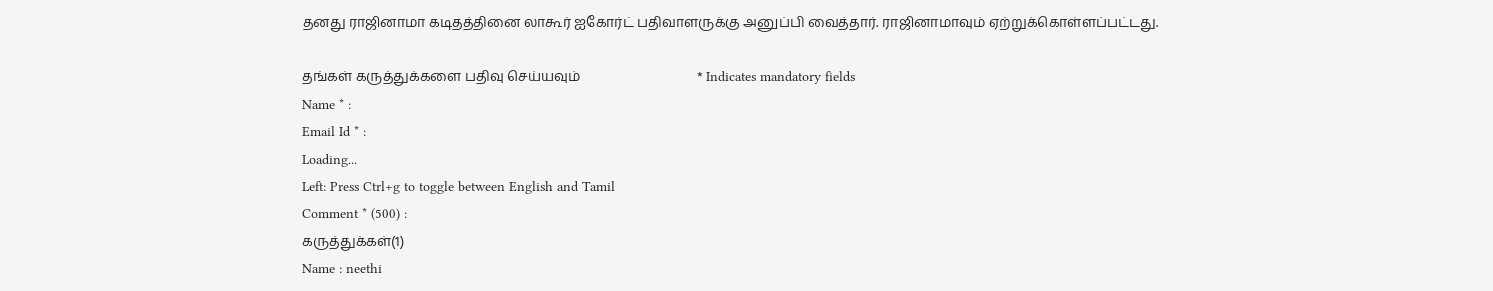தனது ராஜினாமா கடிதத்தினை லாகூர் ஐகோர்ட் பதிவாளருக்கு அனுப்பி வைத்தார். ராஜினாமாவும் ஏற்றுக்கொள்ளப்பட்டது.

தங்கள் கருத்துக்களை பதிவு செய்யவும்                                  * Indicates mandatory fields
Name * :
Email Id * :
Loading...
Left: Press Ctrl+g to toggle between English and Tamil
Comment * (500) :
கருத்துக்கள்(1)
Name : neethi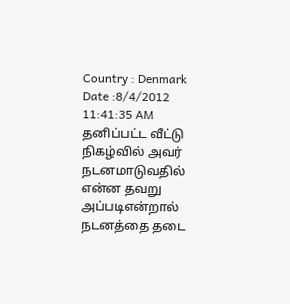Country : Denmark Date :8/4/2012 11:41:35 AM
தனிப்பட்ட வீட்டு நிகழ்வில் அவர் நடனமாடுவதில் என்ன தவறு அப்படிஎன்றால் நடனத்தை தடை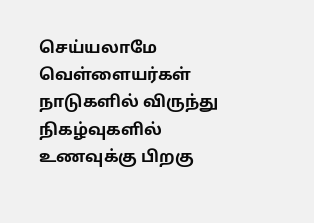செய்யலாமே வெள்ளையர்கள் நாடுகளில் விருந்து நிகழ்வுகளில் உணவுக்கு பிறகு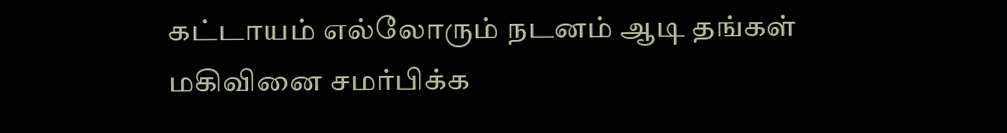கட்டாயம் எல்லோரும் நடனம் ஆடி தங்கள் மகிவினை சமர்பிக்க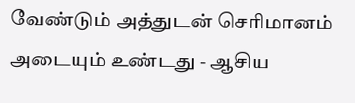வேண்டும் அத்துடன் செரிமானம் அடையும் உண்டது - ஆசிய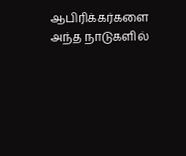ஆபிரிக்கர்களை அந்த நாடுகளில்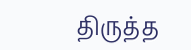திருத்த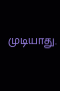முடியாது.